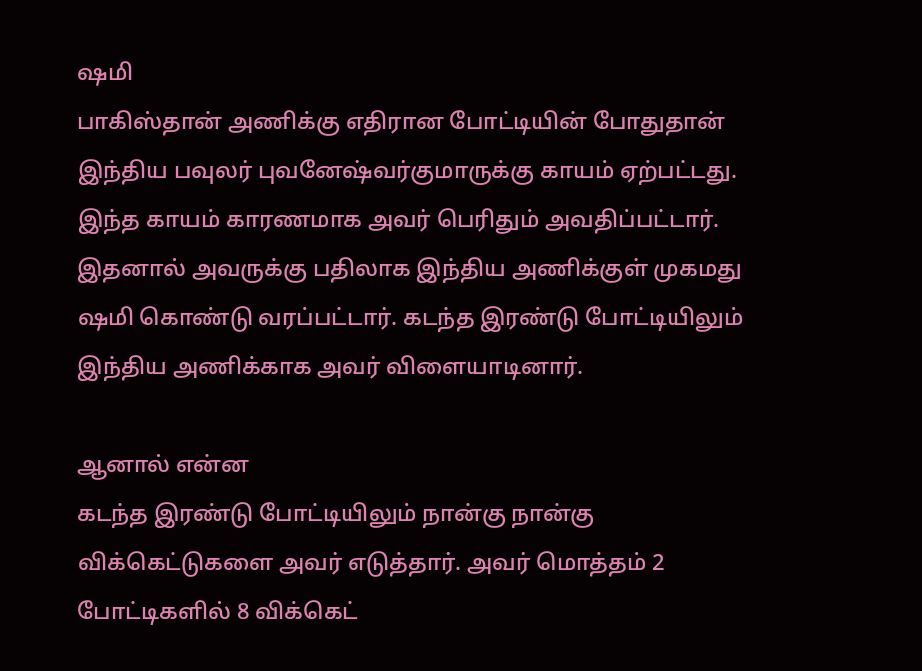ஷமி
பாகிஸ்தான் அணிக்கு எதிரான போட்டியின் போதுதான் இந்திய பவுலர் புவனேஷ்வர்குமாருக்கு காயம் ஏற்பட்டது. இந்த காயம் காரணமாக அவர் பெரிதும் அவதிப்பட்டார். இதனால் அவருக்கு பதிலாக இந்திய அணிக்குள் முகமது ஷமி கொண்டு வரப்பட்டார். கடந்த இரண்டு போட்டியிலும் இந்திய அணிக்காக அவர் விளையாடினார்.

ஆனால் என்ன
கடந்த இரண்டு போட்டியிலும் நான்கு நான்கு விக்கெட்டுகளை அவர் எடுத்தார். அவர் மொத்தம் 2 போட்டிகளில் 8 விக்கெட்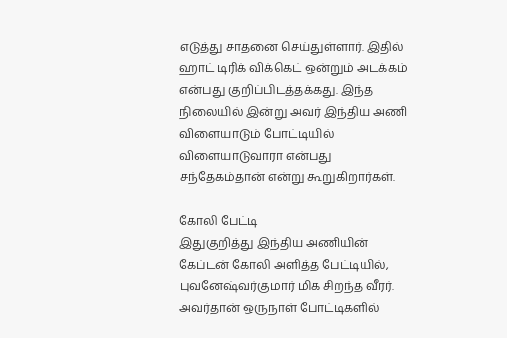எடுத்து சாதனை செய்துள்ளார். இதில் ஹாட் டிரிக் விக்கெட் ஒன்றும் அடக்கம் என்பது குறிப்பிடத்தக்கது. இந்த நிலையில் இன்று அவர் இந்திய அணி விளையாடும் போட்டியில் விளையாடுவாரா என்பது சந்தேகம்தான் என்று கூறுகிறார்கள்.

கோலி பேட்டி
இதுகுறித்து இந்திய அணியின் கேப்டன் கோலி அளித்த பேட்டியில், புவனேஷ்வர்குமார் மிக சிறந்த வீரர். அவர்தான் ஒருநாள் போட்டிகளில்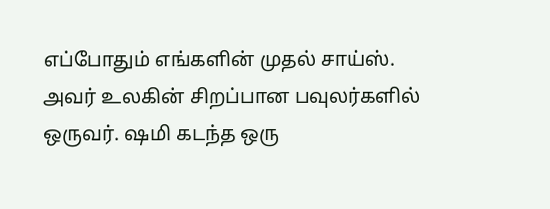எப்போதும் எங்களின் முதல் சாய்ஸ். அவர் உலகின் சிறப்பான பவுலர்களில் ஒருவர். ஷமி கடந்த ஒரு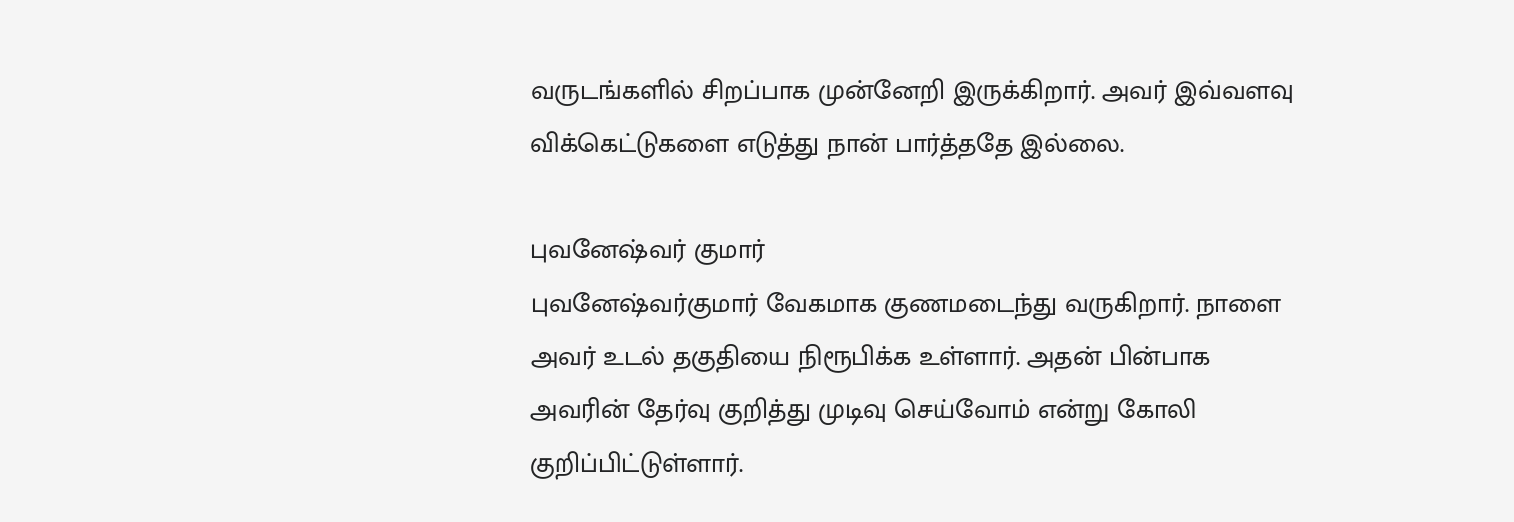வருடங்களில் சிறப்பாக முன்னேறி இருக்கிறார். அவர் இவ்வளவு விக்கெட்டுகளை எடுத்து நான் பார்த்ததே இல்லை.

புவனேஷ்வர் குமார்
புவனேஷ்வர்குமார் வேகமாக குணமடைந்து வருகிறார். நாளை அவர் உடல் தகுதியை நிரூபிக்க உள்ளார். அதன் பின்பாக அவரின் தேர்வு குறித்து முடிவு செய்வோம் என்று கோலி குறிப்பிட்டுள்ளார்.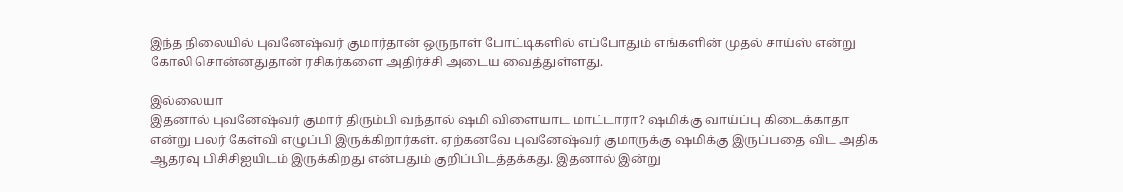இந்த நிலையில் புவனேஷ்வர் குமார்தான் ஒருநாள் போட்டிகளில் எப்போதும் எங்களின் முதல் சாய்ஸ் என்று கோலி சொன்னதுதான் ரசிகர்களை அதிர்ச்சி அடைய வைத்துள்ளது.

இல்லையா
இதனால் புவனேஷ்வர் குமார் திரும்பி வந்தால் ஷமி விளையாட மாட்டாரா? ஷமிக்கு வாய்ப்பு கிடைக்காதா என்று பலர் கேள்வி எழுப்பி இருக்கிறார்கள். ஏற்கனவே புவனேஷ்வர் குமாருக்கு ஷமிக்கு இருப்பதை விட அதிக ஆதரவு பிசிசிஐயிடம் இருக்கிறது என்பதும் குறிப்பிடத்தக்கது. இதனால் இன்று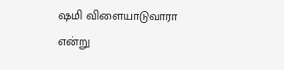ஷமி விளையாடுவாரா என்று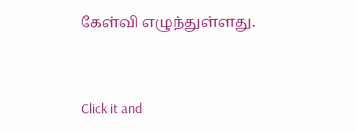கேள்வி எழுந்துள்ளது.


Click it and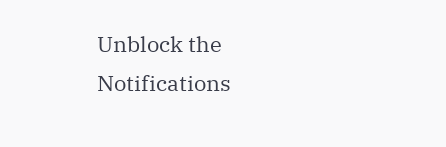Unblock the Notifications